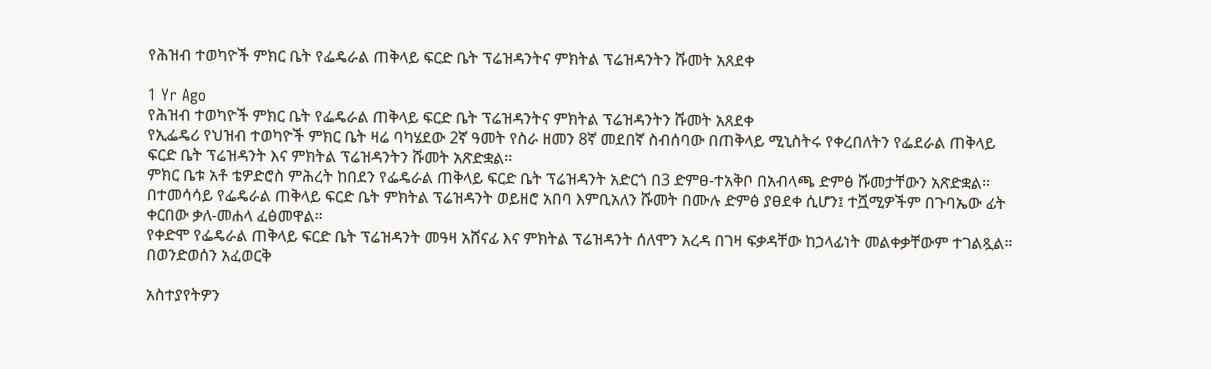የሕዝብ ተወካዮች ምክር ቤት የፌዴራል ጠቅላይ ፍርድ ቤት ፕሬዝዳንትና ምክትል ፕሬዝዳንትን ሹመት አጸደቀ

1 Yr Ago
የሕዝብ ተወካዮች ምክር ቤት የፌዴራል ጠቅላይ ፍርድ ቤት ፕሬዝዳንትና ምክትል ፕሬዝዳንትን ሹመት አጸደቀ
የኢፌዴሪ የህዝብ ተወካዮች ምክር ቤት ዛሬ ባካሄደው 2ኛ ዓመት የስራ ዘመን 8ኛ መደበኛ ስብሰባው በጠቅላይ ሚኒስትሩ የቀረበለትን የፌደራል ጠቅላይ ፍርድ ቤት ፕሬዝዳንት እና ምክትል ፕሬዝዳንትን ሹመት አጽድቋል።
ምክር ቤቱ አቶ ቴዎድሮስ ምሕረት ከበደን የፌዴራል ጠቅላይ ፍርድ ቤት ፕሬዝዳንት አድርጎ በ3 ድምፀ-ተአቅቦ በአብላጫ ድምፅ ሹመታቸውን አጽድቋል።
በተመሳሳይ የፌዴራል ጠቅላይ ፍርድ ቤት ምክትል ፕሬዝዳንት ወይዘሮ አበባ እምቢአለን ሹመት በሙሉ ድምፅ ያፀደቀ ሲሆን፤ ተሿሚዎችም በጉባኤው ፊት ቀርበው ቃለ-መሐላ ፈፅመዋል።
የቀድሞ የፌዴራል ጠቅላይ ፍርድ ቤት ፕሬዝዳንት መዓዛ አሸናፊ እና ምክትል ፕሬዝዳንት ሰለሞን አረዳ በገዛ ፍቃዳቸው ከኃላፊነት መልቀቃቸውም ተገልጿል።
በወንድወሰን አፈወርቅ

አስተያየትዎን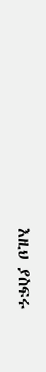እዚህ ያስፍሩ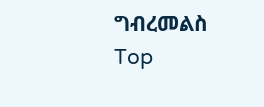ግብረመልስ
Top